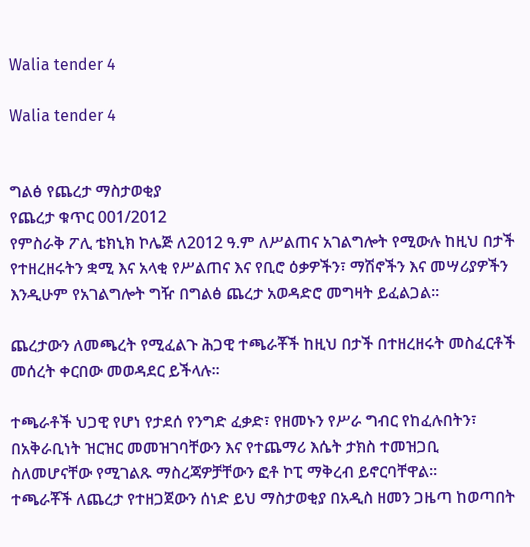Walia tender 4

Walia tender 4


ግልፅ የጨረታ ማስታወቂያ
የጨረታ ቁጥር 001/2012
የምስራቅ ፖሊ ቴክኒክ ኮሌጅ ለ2012 ዓ.ም ለሥልጠና አገልግሎት የሚውሉ ከዚህ በታች የተዘረዘሩትን ቋሚ እና አላቂ የሥልጠና እና የቢሮ ዕቃዎችን፣ ማሽኖችን እና መሣሪያዎችን እንዲሁም የአገልግሎት ግዥ በግልፅ ጨረታ አወዳድሮ መግዛት ይፈልጋል፡፡

ጨረታውን ለመጫረት የሚፈልጉ ሕጋዊ ተጫራቾች ከዚህ በታች በተዘረዘሩት መስፈርቶች መሰረት ቀርበው መወዳደር ይችላሉ፡፡

ተጫራቶች ህጋዊ የሆነ የታደሰ የንግድ ፈቃድ፣ የዘመኑን የሥራ ግብር የከፈሉበትን፣ በአቅራቢነት ዝርዝር መመዝገባቸውን እና የተጨማሪ እሴት ታክስ ተመዝጋቢ ስለመሆናቸው የሚገልጹ ማስረጃዎቻቸውን ፎቶ ኮፒ ማቅረብ ይኖርባቸዋል፡፡
ተጫራቾች ለጨረታ የተዘጋጀውን ሰነድ ይህ ማስታወቂያ በአዲስ ዘመን ጋዜጣ ከወጣበት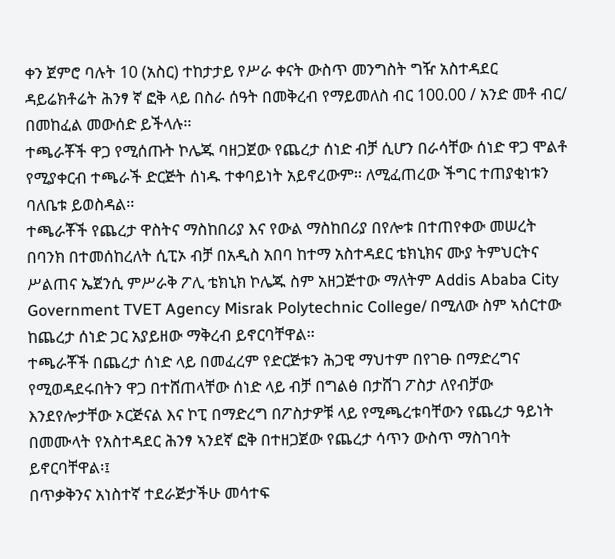ቀን ጀምሮ ባሉት 10 (አስር) ተከታታይ የሥራ ቀናት ውስጥ መንግስት ግዥ አስተዳደር ዳይሬክቶሬት ሕንፃ ኛ ፎቅ ላይ በስራ ሰዓት በመቅረብ የማይመለስ ብር 100.00 / አንድ መቶ ብር/ በመከፈል መውሰድ ይችላሉ፡፡
ተጫራቾች ዋጋ የሚሰጡት ኮሌጁ ባዘጋጀው የጨረታ ሰነድ ብቻ ሲሆን በራሳቸው ሰነድ ዋጋ ሞልቶ የሚያቀርብ ተጫራች ድርጅት ሰነዱ ተቀባይነት አይኖረውም፡፡ ለሚፈጠረው ችግር ተጠያቂነቱን ባለቤቱ ይወስዳል፡፡
ተጫራቾች የጨረታ ዋስትና ማስከበሪያ እና የውል ማስከበሪያ በየሎቱ በተጠየቀው መሠረት በባንክ በተመሰከረለት ሲፒኦ ብቻ በአዲስ አበባ ከተማ አስተዳደር ቴክኒክና ሙያ ትምህርትና ሥልጠና ኤጀንሲ ምሥራቅ ፖሊ ቴክኒክ ኮሌጁ ስም አዘጋጅተው ማለትም Addis Ababa City Government TVET Agency Misrak Polytechnic College/ በሚለው ስም ኣሰርተው ከጨረታ ሰነድ ጋር አያይዘው ማቅረብ ይኖርባቸዋል፡፡
ተጫራቾች በጨረታ ሰነድ ላይ በመፈረም የድርጅቱን ሕጋዊ ማህተም በየገፁ በማድረግና የሚወዳደሩበትን ዋጋ በተሸጠላቸው ሰነድ ላይ ብቻ በግልፅ በታሸገ ፖስታ ለየብቻው እንደየሎታቸው ኦርጅናል እና ኮፒ በማድረግ በፖስታዎቹ ላይ የሚጫረቱባቸውን የጨረታ ዓይነት በመሙላት የአስተዳደር ሕንፃ ኣንደኛ ፎቅ በተዘጋጀው የጨረታ ሳጥን ውስጥ ማስገባት ይኖርባቸዋል፡፤
በጥቃቅንና አነስተኛ ተደራጅታችሁ መሳተፍ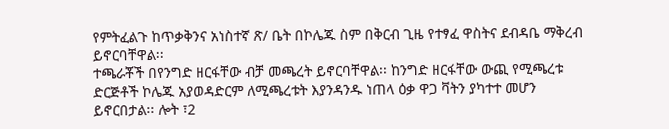የምትፈልጉ ከጥቃቅንና አነስተኛ ጽ/ ቤት በኮሌጁ ስም በቅርብ ጊዜ የተፃፈ ዋስትና ደብዳቤ ማቅረብ ይኖርባቸዋል፡፡
ተጫራቾች በየንግድ ዘርፋቸው ብቻ መጫረት ይኖርባቸዋል፡፡ ከንግድ ዘርፋቸው ውጪ የሚጫረቱ ድርጅቶች ኮሌጁ አያወዳድርም ለሚጫረቱት እያንዳንዱ ነጠላ ዕቃ ዋጋ ቫትን ያካተተ መሆን ይኖርበታል፡፡ ሎት ፣2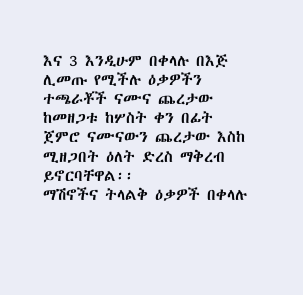እና 3 እንዲሁም በቀላሉ በእጅ ሊመጡ የሚችሉ ዕቃዎችን ተጫራቾች ናሙና ጨረታው ከመዘጋቱ ከሦስት ቀን በፊት ጀምሮ ናሙናውን ጨረታው እስከ ሚዘጋበት ዕለት ድረስ ማቅረብ ይኖርባቸዋል፡፡
ማሽኖችና ትላልቅ ዕቃዎች በቀላሉ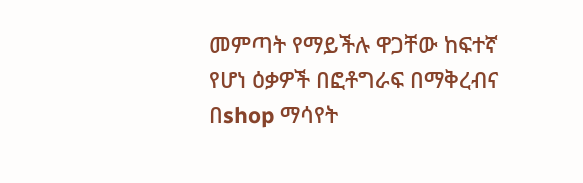መምጣት የማይችሉ ዋጋቸው ከፍተኛ የሆነ ዕቃዎች በፎቶግራፍ በማቅረብና በshop ማሳየት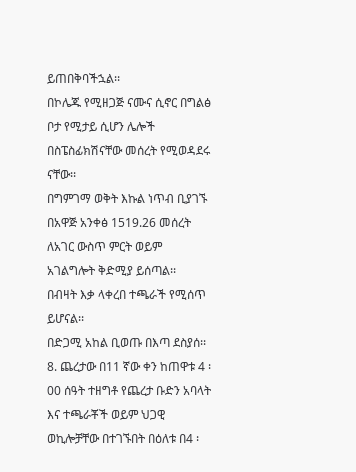ይጠበቅባችኋል፡፡
በኮሌጁ የሚዘጋጅ ናሙና ሲኖር በግልፅ ቦታ የሚታይ ሲሆን ሌሎች በስፔስፊክሽናቸው መሰረት የሚወዳደሩ ናቸው፡፡
በግምገማ ወቅት እኩል ነጥብ ቢያገኙ በአዋጅ አንቀፅ 1519.26 መሰረት ለአገር ውስጥ ምርት ወይም አገልግሎት ቅድሚያ ይሰጣል፡፡
በብዛት እቃ ላቀረበ ተጫራች የሚሰጥ ይሆናል፡፡
በድጋሚ አከል ቢወጡ በእጣ ደስያሰ፡፡
8. ጨረታው በ11 ኛው ቀን ከጠዋቱ 4 ፡00 ሰዓት ተዘግቶ የጨረታ ቡድን አባላት እና ተጫራቾች ወይም ህጋዊ ወኪሎቻቸው በተገኙበት በዕለቱ በ4 ፡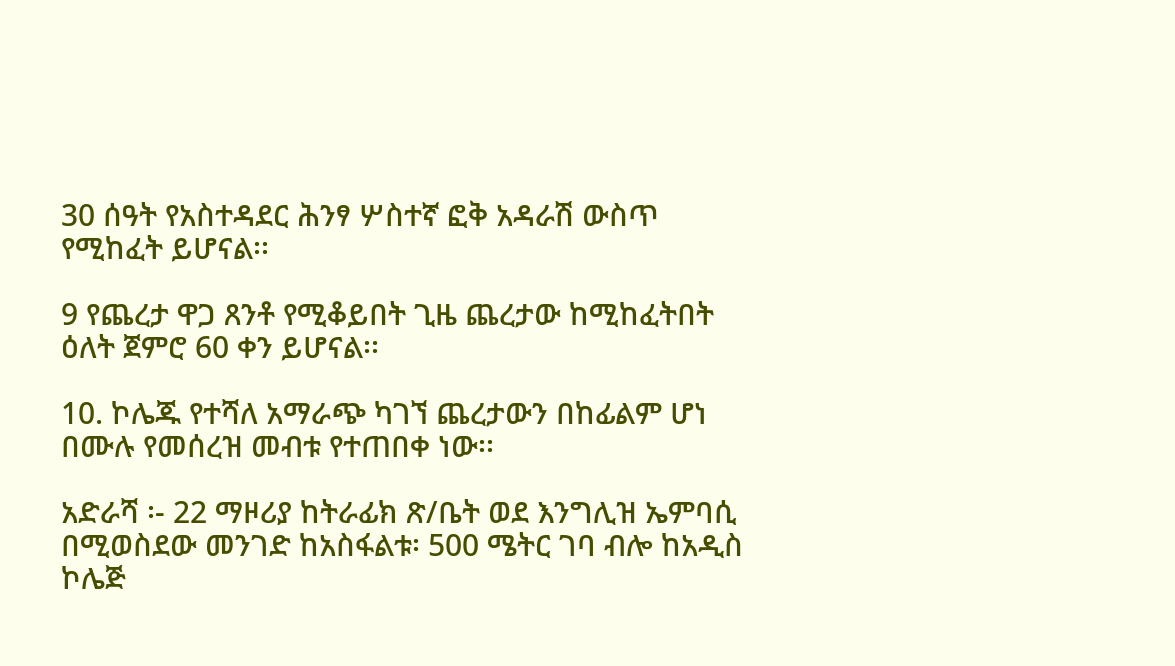30 ሰዓት የአስተዳደር ሕንፃ ሦስተኛ ፎቅ አዳራሽ ውስጥ የሚከፈት ይሆናል፡፡

9 የጨረታ ዋጋ ጸንቶ የሚቆይበት ጊዜ ጨረታው ከሚከፈትበት ዕለት ጀምሮ 60 ቀን ይሆናል፡፡

10. ኮሌጁ የተሻለ አማራጭ ካገኘ ጨረታውን በከፊልም ሆነ በሙሉ የመሰረዝ መብቱ የተጠበቀ ነው፡፡

አድራሻ ፡- 22 ማዞሪያ ከትራፊክ ጽ/ቤት ወደ እንግሊዝ ኤምባሲ በሚወስደው መንገድ ከአስፋልቱ፡ 500 ሜትር ገባ ብሎ ከአዲስ ኮሌጅ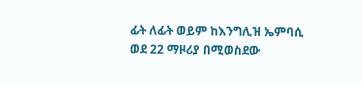ፊት ለፊት ወይም ከእንግሊዝ ኤምባሲ ወደ 22 ማዞሪያ በሚወስደው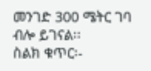መንገድ 300 ሜትር ገባ ብሎ ይገናል፡፡
ስልክ ቁጥር፡-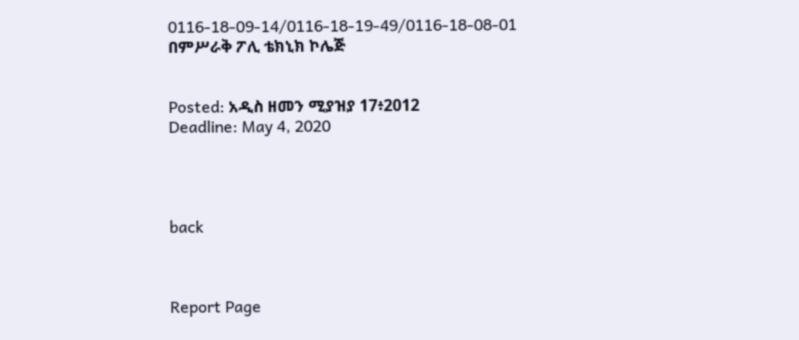0116-18-09-14/0116-18-19-49/0116-18-08-01
በምሥራቅ ፖሊ ቴክኒክ ኮሌጅ


Posted: አዲስ ዘመን ሚያዝያ 17፥2012
Deadline: May 4, 2020




back



Report Page